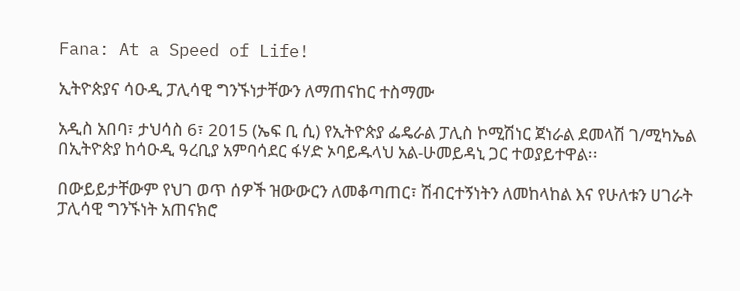Fana: At a Speed of Life!

ኢትዮጵያና ሳዑዲ ፓሊሳዊ ግንኙነታቸውን ለማጠናከር ተስማሙ

አዲስ አበባ፣ ታህሳስ 6፣ 2015 (ኤፍ ቢ ሲ) የኢትዮጵያ ፌዴራል ፓሊስ ኮሚሽነር ጀነራል ደመላሽ ገ/ሚካኤል በኢትዮጵያ ከሳዑዲ ዓረቢያ አምባሳደር ፋሃድ ኦባይዱላህ አል-ሁመይዳኒ ጋር ተወያይተዋል፡፡

በውይይታቸውም የህገ ወጥ ሰዎች ዝውውርን ለመቆጣጠር፣ ሽብርተኝነትን ለመከላከል እና የሁለቱን ሀገራት ፓሊሳዊ ግንኙነት አጠናክሮ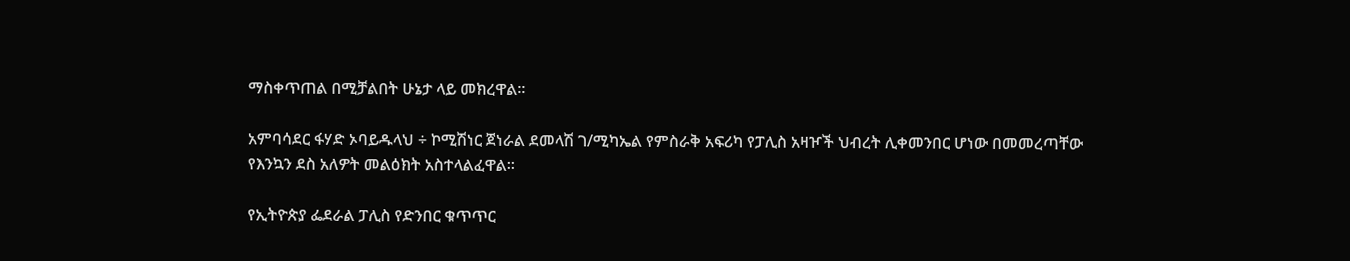ማስቀጥጠል በሚቻልበት ሁኔታ ላይ መክረዋል፡፡

አምባሳደር ፋሃድ ኦባይዱላህ ÷ ኮሚሽነር ጀነራል ደመላሽ ገ/ሚካኤል የምስራቅ አፍሪካ የፓሊስ አዛዦች ህብረት ሊቀመንበር ሆነው በመመረጣቸው የእንኳን ደስ አለዎት መልዕክት አስተላልፈዋል፡፡

የኢትዮጵያ ፌደራል ፓሊስ የድንበር ቁጥጥር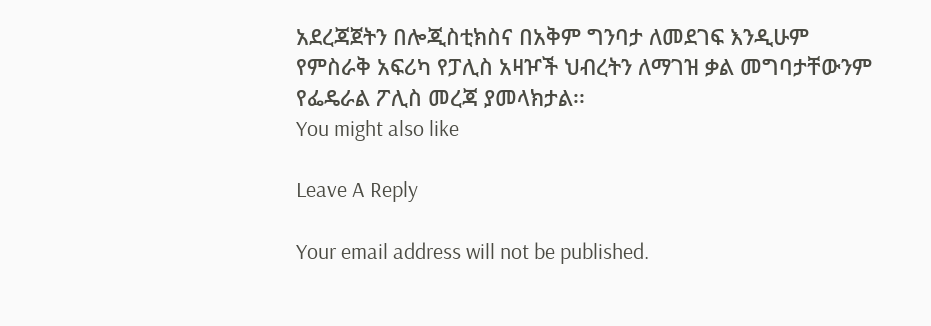አደረጃጀትን በሎጂስቲክስና በአቅም ግንባታ ለመደገፍ እንዲሁም የምስራቅ አፍሪካ የፓሊስ አዛዦች ህብረትን ለማገዝ ቃል መግባታቸውንም የፌዴራል ፖሊስ መረጃ ያመላክታል፡፡
You might also like

Leave A Reply

Your email address will not be published.